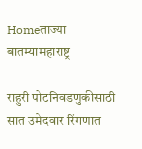Homeताज्या बातम्यामहाराष्ट्र

राहुरी पोटनिवडणुकीसाठी सात उमेदवार रिंगणात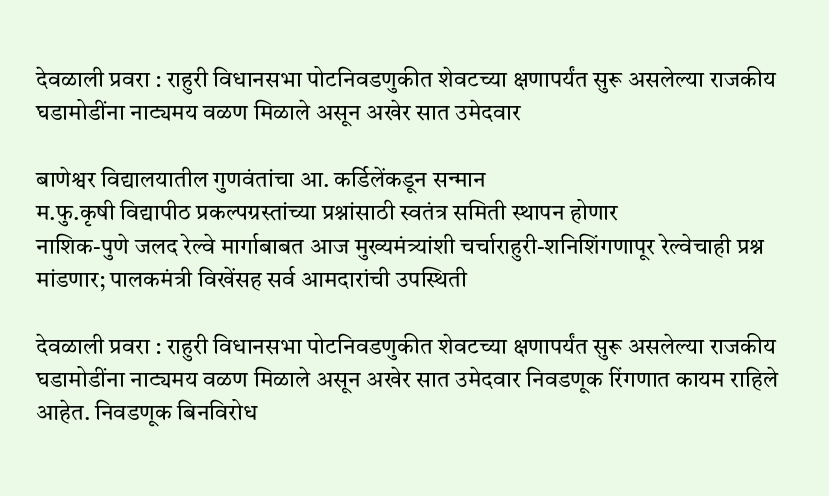देवळाली प्रवरा : राहुरी विधानसभा पोटनिवडणुकीत शेवटच्या क्षणापर्यंत सुरू असलेल्या राजकीय घडामोडींना नाट्यमय वळण मिळाले असून अखेर सात उमेदवार

बाणेश्वर विद्यालयातील गुणवंतांचा आ. कर्डिलेंकडून सन्मान
म.फु.कृषी विद्यापीठ प्रकल्पग्रस्तांच्या प्रश्नांसाठी स्वतंत्र समिती स्थापन होणार
नाशिक-पुणे जलद रेल्वे मार्गाबाबत आज मुख्यमंत्र्यांशी चर्चाराहुरी-शनिशिंगणापूर रेल्वेचाही प्रश्न मांडणार; पालकमंत्री विखेंसह सर्व आमदारांची उपस्थिती

देवळाली प्रवरा : राहुरी विधानसभा पोटनिवडणुकीत शेवटच्या क्षणापर्यंत सुरू असलेल्या राजकीय घडामोडींना नाट्यमय वळण मिळाले असून अखेर सात उमेदवार निवडणूक रिंगणात कायम राहिले आहेत. निवडणूक बिनविरोध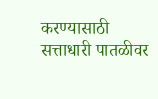करण्यासाठी सत्ताधारी पातळीवर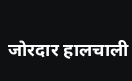जोरदार हालचाली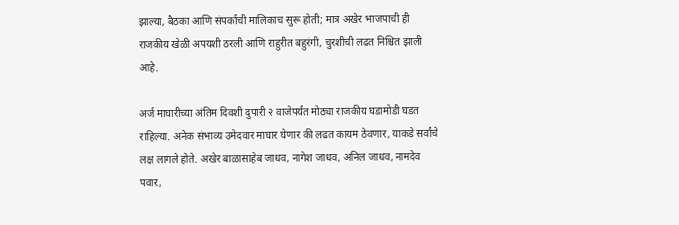झाल्या, बैठका आणि संपर्कांची मालिकाच सुरू होती; मात्र अखेर भाजपाची ही राजकीय खेळी अपयशी ठरली आणि राहुरीत बहुरंगी, चुरशीची लढत निश्चित झाली आहे.

अर्ज माघारीच्या अंतिम दिवशी दुपारी २ वाजेपर्यंत मोठ्या राजकीय घडामोडी घडत राहिल्या. अनेक संभाव्य उमेदवार माघार घेणार की लढत कायम ठेवणार, याकडे सर्वांचे लक्ष लागले होते. अखेर बाळासाहेब जाधव, नागेश जाधव, अनिल जाधव, नामदेव पवार,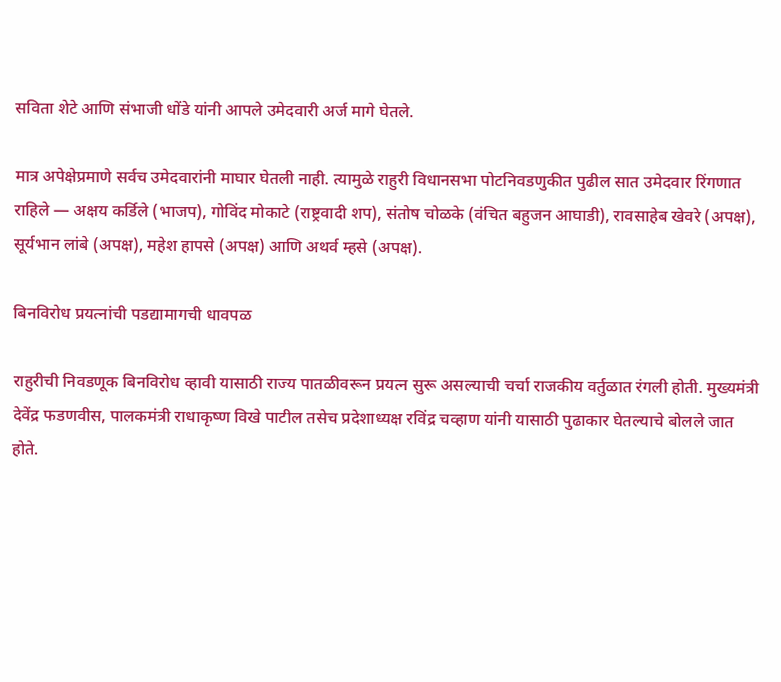सविता शेटे आणि संभाजी धोंडे यांनी आपले उमेदवारी अर्ज मागे घेतले.

मात्र अपेक्षेप्रमाणे सर्वच उमेदवारांनी माघार घेतली नाही. त्यामुळे राहुरी विधानसभा पोटनिवडणुकीत पुढील सात उमेदवार रिंगणात राहिले — अक्षय कर्डिले (भाजप), गोविंद मोकाटे (राष्ट्रवादी शप), संतोष चोळके (वंचित बहुजन आघाडी), रावसाहेब खेवरे (अपक्ष), सूर्यभान लांबे (अपक्ष), महेश हापसे (अपक्ष) आणि अथर्व म्हसे (अपक्ष).

बिनविरोध प्रयत्नांची पडद्यामागची धावपळ

राहुरीची निवडणूक बिनविरोध व्हावी यासाठी राज्य पातळीवरून प्रयत्न सुरू असल्याची चर्चा राजकीय वर्तुळात रंगली होती. मुख्यमंत्री देवेंद्र फडणवीस, पालकमंत्री राधाकृष्ण विखे पाटील तसेच प्रदेशाध्यक्ष रविंद्र चव्हाण यांनी यासाठी पुढाकार घेतल्याचे बोलले जात होते.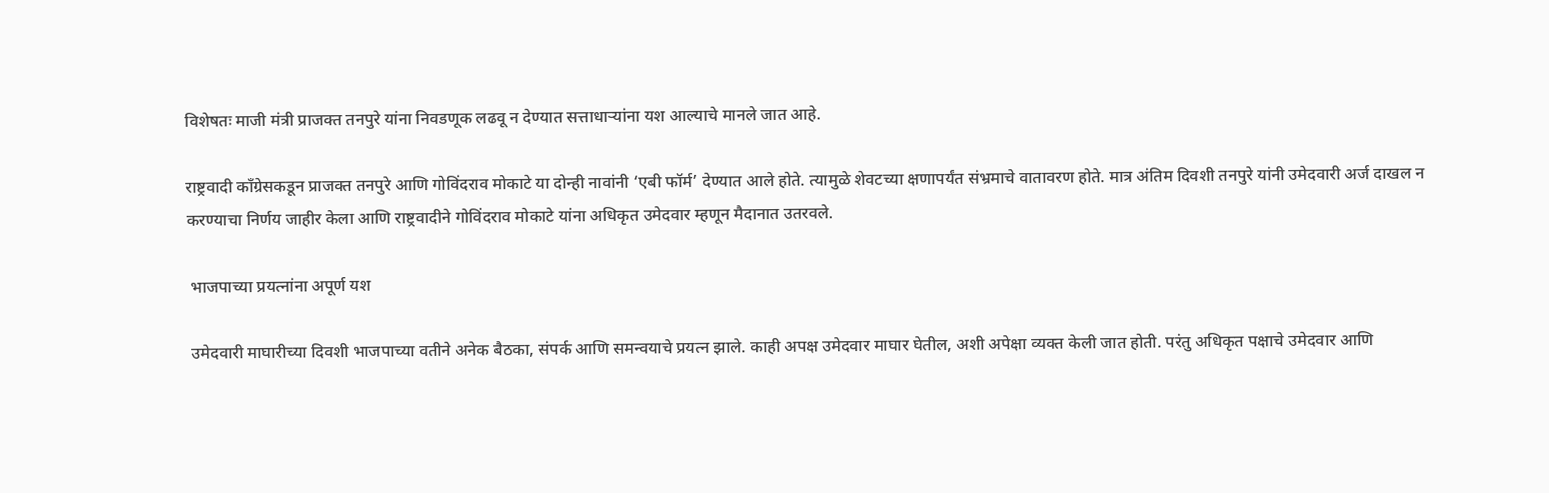विशेषतः माजी मंत्री प्राजक्त तनपुरे यांना निवडणूक लढवू न देण्यात सत्ताधाऱ्यांना यश आल्याचे मानले जात आहे.

राष्ट्रवादी काँग्रेसकडून प्राजक्त तनपुरे आणि गोविंदराव मोकाटे या दोन्ही नावांनी ‘एबी फॉर्म’ देण्यात आले होते. त्यामुळे शेवटच्या क्षणापर्यंत संभ्रमाचे वातावरण होते. मात्र अंतिम दिवशी तनपुरे यांनी उमेदवारी अर्ज दाखल न करण्याचा निर्णय जाहीर केला आणि राष्ट्रवादीने गोविंदराव मोकाटे यांना अधिकृत उमेदवार म्हणून मैदानात उतरवले.

 भाजपाच्या प्रयत्नांना अपूर्ण यश

 उमेदवारी माघारीच्या दिवशी भाजपाच्या वतीने अनेक बैठका, संपर्क आणि समन्वयाचे प्रयत्न झाले. काही अपक्ष उमेदवार माघार घेतील, अशी अपेक्षा व्यक्त केली जात होती. परंतु अधिकृत पक्षाचे उमेदवार आणि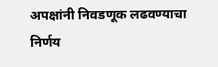अपक्षांनी निवडणूक लढवण्याचा निर्णय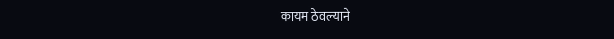कायम ठेवल्याने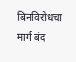बिनविरोधचा मार्ग बंद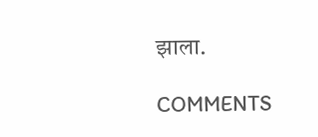झाला.

COMMENTS